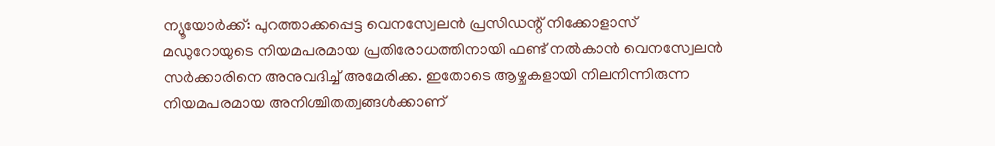ന്യൂയോർക്ക്: പുറത്താക്കപ്പെട്ട വെനസ്വേലൻ പ്രസിഡന്റ് നിക്കോളാസ് മഡുറോയുടെ നിയമപരമായ പ്രതിരോധത്തിനായി ഫണ്ട് നൽകാൻ വെനസ്വേലൻ സർക്കാരിനെ അനുവദിച്ച് അമേരിക്ക. ഇതോടെ ആഴ്ചകളായി നിലനിന്നിരുന്ന നിയമപരമായ അനിശ്ചിതത്വങ്ങൾക്കാണ്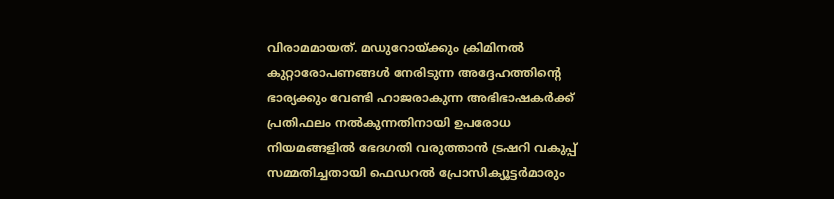വിരാമമായത്. മഡുറോയ്ക്കും ക്രിമിനൽ കുറ്റാരോപണങ്ങൾ നേരിടുന്ന അദ്ദേഹത്തിന്റെ ഭാര്യക്കും വേണ്ടി ഹാജരാകുന്ന അഭിഭാഷകർക്ക് പ്രതിഫലം നൽകുന്നതിനായി ഉപരോധ നിയമങ്ങളിൽ ഭേദഗതി വരുത്താൻ ട്രഷറി വകുപ്പ് സമ്മതിച്ചതായി ഫെഡറൽ പ്രോസിക്യൂട്ടർമാരും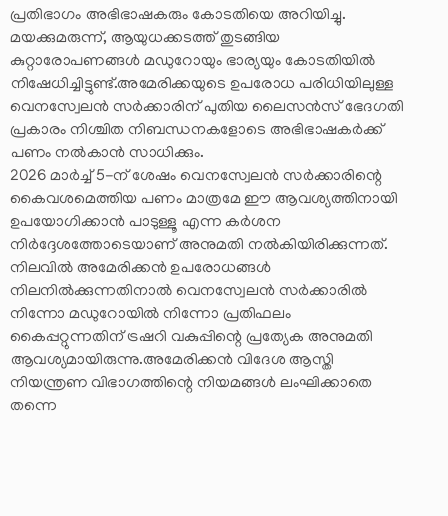പ്രതിഭാഗം അഭിഭാഷകരും കോടതിയെ അറിയിച്ചു. മയക്കുമരുന്ന്, ആയുധക്കടത്ത് തുടങ്ങിയ കുറ്റാരോപണങ്ങൾ മഡുറോയും ഭാര്യയും കോടതിയിൽ നിഷേധിച്ചിട്ടുണ്ട്.അമേരിക്കയുടെ ഉപരോധ പരിധിയിലുള്ള വെനസ്വേലൻ സർക്കാരിന് പുതിയ ലൈസൻസ് ഭേദഗതി പ്രകാരം നിശ്ചിത നിബന്ധനകളോടെ അഭിഭാഷകർക്ക് പണം നൽകാൻ സാധിക്കും.
2026 മാർച്ച് 5-ന് ശേഷം വെനസ്വേലൻ സർക്കാരിന്റെ കൈവശമെത്തിയ പണം മാത്രമേ ഈ ആവശ്യത്തിനായി ഉപയോഗിക്കാൻ പാടുള്ളൂ എന്ന കർശന നിർദ്ദേശത്തോടെയാണ് അനുമതി നൽകിയിരിക്കുന്നത്. നിലവിൽ അമേരിക്കൻ ഉപരോധങ്ങൾ നിലനിൽക്കുന്നതിനാൽ വെനസ്വേലൻ സർക്കാരിൽ നിന്നോ മഡുറോയിൽ നിന്നോ പ്രതിഫലം കൈപ്പറ്റുന്നതിന് ട്രഷറി വകുപ്പിന്റെ പ്രത്യേക അനുമതി ആവശ്യമായിരുന്നു.അമേരിക്കൻ വിദേശ ആസ്തി നിയന്ത്രണ വിഭാഗത്തിന്റെ നിയമങ്ങൾ ലംഘിക്കാതെ തന്നെ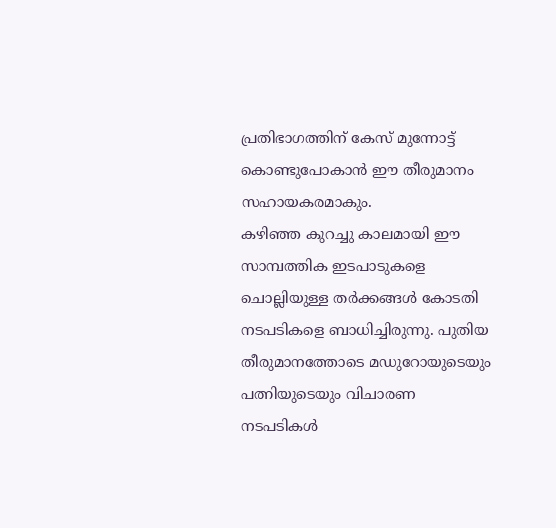പ്രതിഭാഗത്തിന് കേസ് മുന്നോട്ട് കൊണ്ടുപോകാൻ ഈ തീരുമാനം സഹായകരമാകും.
കഴിഞ്ഞ കുറച്ചു കാലമായി ഈ സാമ്പത്തിക ഇടപാടുകളെ ചൊല്ലിയുള്ള തർക്കങ്ങൾ കോടതി നടപടികളെ ബാധിച്ചിരുന്നു. പുതിയ തീരുമാനത്തോടെ മഡുറോയുടെയും പത്നിയുടെയും വിചാരണ നടപടികൾ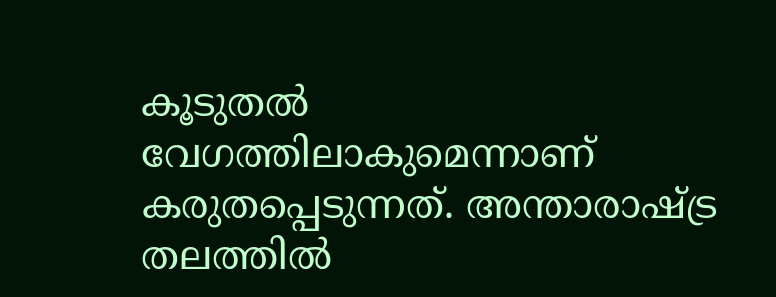കൂടുതൽ വേഗത്തിലാകുമെന്നാണ് കരുതപ്പെടുന്നത്. അന്താരാഷ്ട്ര തലത്തിൽ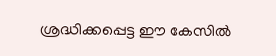ശ്രദ്ധിക്കപ്പെട്ട ഈ കേസിൽ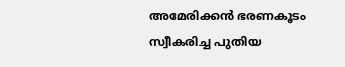അമേരിക്കൻ ഭരണകൂടം സ്വീകരിച്ച പുതിയ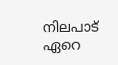നിലപാട് ഏറെ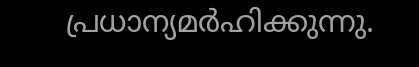പ്രധാന്യമർഹിക്കുന്നു.